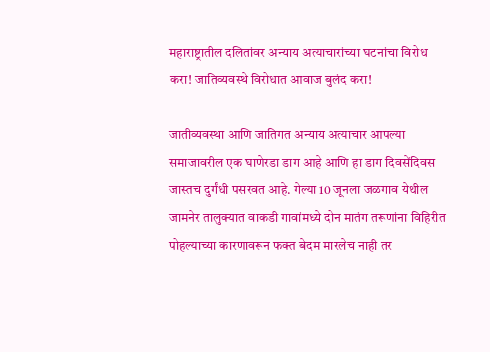महाराष्ट्रातील दलितांवर अन्याय अत्याचारांच्या घटनांचा विरोध करा! जातिव्यवस्थे विरोधात आवाज बुलंद करा!

जातीव्यवस्था आणि जातिगत अन्याय अत्याचार आपल्या समाजावरील एक घाणेरडा डाग आहे आणि हा डाग दिवसेंदिवस जास्तच दुर्गंधी पसरवत आहे. गेल्या 10 जूनला जळगाव येथील जामनेर तालुक्यात वाकडी गावांमध्ये दोन मातंग तरूणांना विहिरीत पोहल्याच्या कारणावरून फक्त बेदम मारलेच नाही तर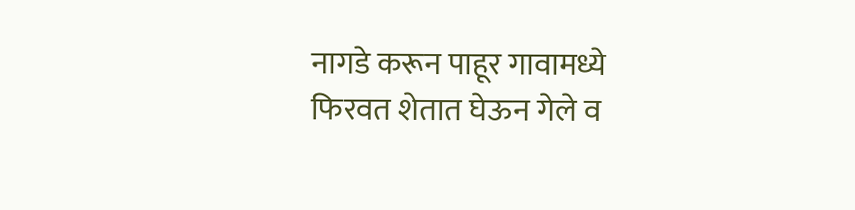नागडे करून पाहूर गावामध्ये फिरवत शेतात घेऊन गेले व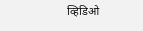व्हिडिओ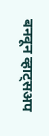बनवून व्हाट्सअप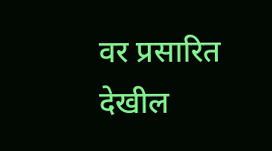वर प्रसारित देखील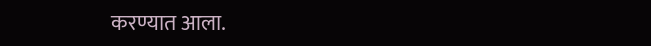करण्यात आला.